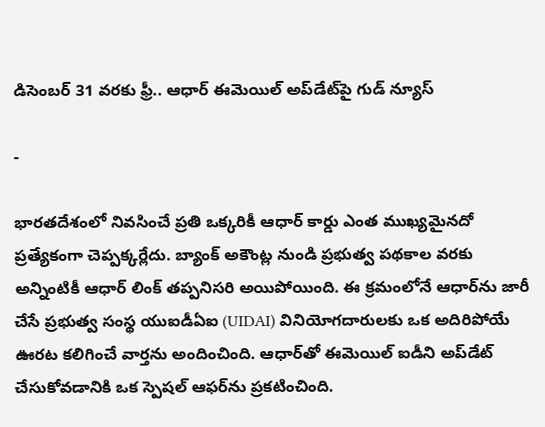డిసెంబర్ 31 వరకు ఫ్రీ.. ఆధార్ ఈమెయిల్ అప్‌డేట్‌పై గుడ్ న్యూస్

-

భారతదేశంలో నివసించే ప్రతి ఒక్కరికీ ఆధార్ కార్డు ఎంత ముఖ్యమైనదో ప్రత్యేకంగా చెప్పక్కర్లేదు. బ్యాంక్ అకౌంట్ల నుండి ప్రభుత్వ పథకాల వరకు అన్నింటికీ ఆధార్ లింక్ తప్పనిసరి అయిపోయింది. ఈ క్రమంలోనే ఆధార్‌ను జారీ చేసే ప్రభుత్వ సంస్థ యుఐడీఏఐ (UIDAI) వినియోగదారులకు ఒక అదిరిపోయే ఊరట కలిగించే వార్తను అందించింది. ఆధార్‌తో ఈమెయిల్ ఐడీని అప్‌డేట్ చేసుకోవడానికి ఒక స్పెషల్ ఆఫర్‌ను ప్రకటించింది.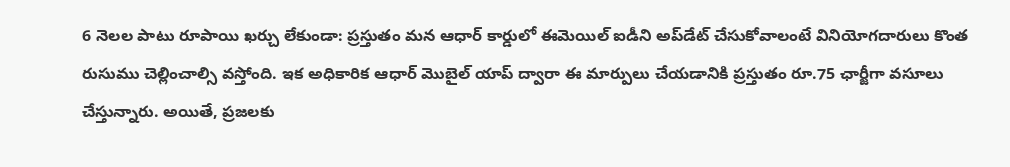6 నెలల పాటు రూపాయి ఖర్చు లేకుండా: ప్రస్తుతం మన ఆధార్ కార్డులో ఈమెయిల్ ఐడీని అప్‌డేట్ చేసుకోవాలంటే వినియోగదారులు కొంత రుసుము చెల్లించాల్సి వస్తోంది. ఇక అధికారిక ఆధార్ మొబైల్ యాప్ ద్వారా ఈ మార్పులు చేయడానికి ప్రస్తుతం రూ.75 ఛార్జీగా వసూలు చేస్తున్నారు. అయితే, ప్రజలకు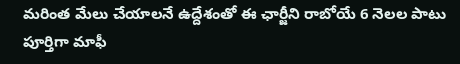మరింత మేలు చేయాలనే ఉద్దేశంతో ఈ ఛార్జీని రాబోయే 6 నెలల పాటు పూర్తిగా మాఫీ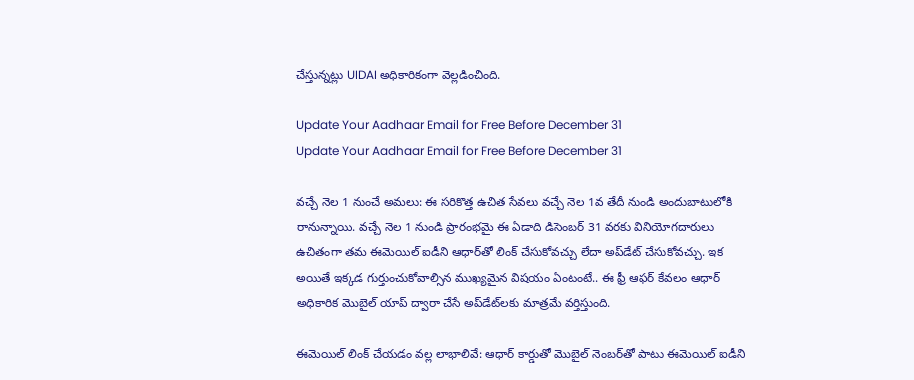చేస్తున్నట్లు UIDAI అధికారికంగా వెల్లడించింది.

Update Your Aadhaar Email for Free Before December 31
Update Your Aadhaar Email for Free Before December 31

వచ్చే నెల 1 నుంచే అమలు: ఈ సరికొత్త ఉచిత సేవలు వచ్చే నెల 1వ తేదీ నుండి అందుబాటులోకి రానున్నాయి. వచ్చే నెల 1 నుండి ప్రారంభమై ఈ ఏడాది డిసెంబర్ 31 వరకు వినియోగదారులు ఉచితంగా తమ ఈమెయిల్ ఐడీని ఆధార్‌తో లింక్ చేసుకోవచ్చు లేదా అప్‌డేట్ చేసుకోవచ్చు. ఇక అయితే ఇక్కడ గుర్తుంచుకోవాల్సిన ముఖ్యమైన విషయం ఏంటంటే.. ఈ ఫ్రీ ఆఫర్ కేవలం ఆధార్ అధికారిక మొబైల్ యాప్ ద్వారా చేసే అప్‌డేట్‌లకు మాత్రమే వర్తిస్తుంది.

ఈమెయిల్ లింక్ చేయడం వల్ల లాభాలివే: ఆధార్ కార్డుతో మొబైల్ నెంబర్‌తో పాటు ఈమెయిల్ ఐడీని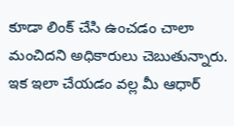కూడా లింక్ చేసి ఉంచడం చాలా మంచిదని అధికారులు చెబుతున్నారు. ఇక ఇలా చేయడం వల్ల మీ ఆధార్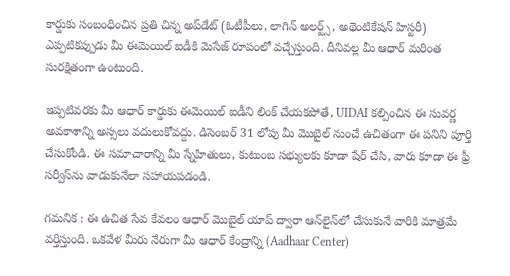కార్డుకు సంబంధించిన ప్రతి చిన్న అప్‌డేట్ (ఓటీపీలు, లాగిన్ అలర్ట్స్, అథెంటికేషన్ హిస్టరీ) ఎప్పటికప్పుడు మీ ఈమెయిల్ ఐడీకి మెసేజ్ రూపంలో వచ్చేస్తుంది. దీనివల్ల మీ ఆధార్ మరింత సురక్షితంగా ఉంటుంది.

ఇప్పటివరకు మీ ఆధార్ కార్డుకు ఈమెయిల్ ఐడీని లింక్ చేయకపోతే, UIDAI కల్పించిన ఈ సువర్ణ అవకాశాన్ని అస్సలు వదులుకోవద్దు. డిసెంబర్ 31 లోపు మీ మొబైల్ నుంచే ఉచితంగా ఈ పనిని పూర్తి చేసుకోండి. ఈ సమాచారాన్ని మీ స్నేహితులు, కుటుంబ సభ్యులకు కూడా షేర్ చేసి, వారు కూడా ఈ ఫ్రీ సర్వీస్‌ను వాడుకునేలా సహాయపడండి.

గమనిక : ఈ ఉచిత సేవ కేవలం ఆధార్ మొబైల్ యాప్ ద్వారా ఆన్‌లైన్‌లో చేసుకునే వారికి మాత్రమే వర్తిస్తుంది. ఒకవేళ మీరు నేరుగా మీ ఆధార్ కేంద్రాన్ని (Aadhaar Center)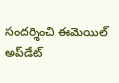సందర్శించి ఈమెయిల్ అప్‌డేట్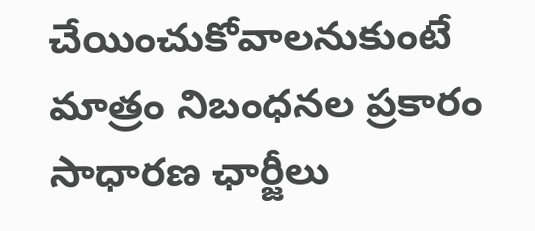చేయించుకోవాలనుకుంటే మాత్రం నిబంధనల ప్రకారం సాధారణ ఛార్జీలు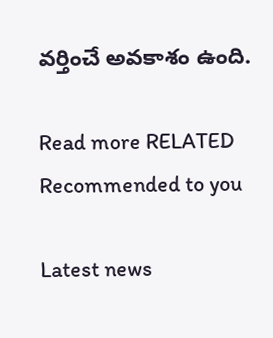వర్తించే అవకాశం ఉంది.

Read more RELATED
Recommended to you

Latest news